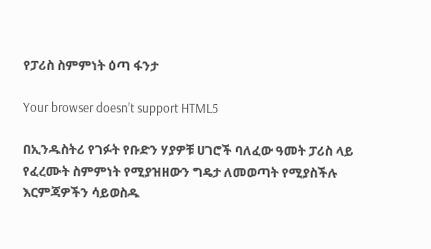የፓሪስ ስምምነት ዕጣ ፋንታ

Your browser doesn’t support HTML5

በኢንዱስትሪ የገፉት የቡድን ሃያዎቹ ሀገሮች ባለፈው ዓመት ፓሪስ ላይ የፈረሙት ስምምነት የሚያዝዘውን ግዴታ ለመወጣት የሚያስችሉ እርምጃዎችን ሳይወስዱ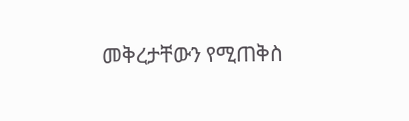መቅረታቸውን የሚጠቅስ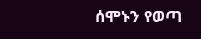ሰሞኑን የወጣ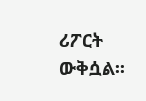ሪፖርት ውቅሷል፡፡